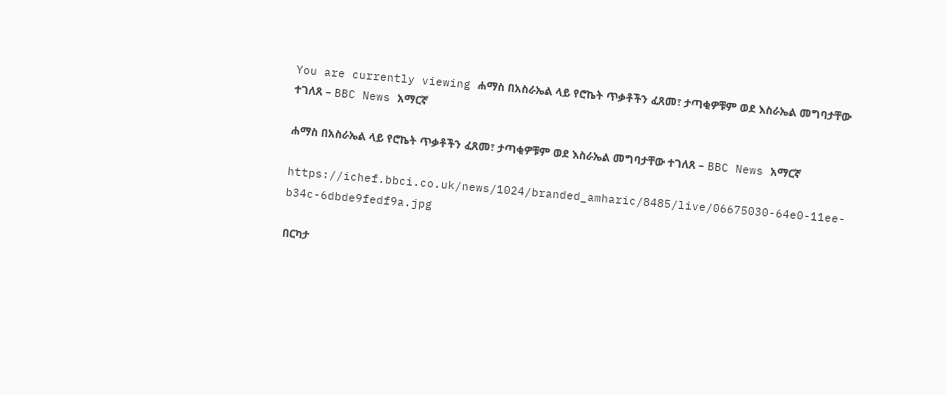You are currently viewing ሐማስ በአስራኤል ላይ የሮኬት ጥቃቶችን ፈጸመ፣ ታጣቂዎቹም ወደ እስራኤል መግባታቸው ተገለጸ – BBC News አማርኛ

ሐማስ በአስራኤል ላይ የሮኬት ጥቃቶችን ፈጸመ፣ ታጣቂዎቹም ወደ እስራኤል መግባታቸው ተገለጸ – BBC News አማርኛ

https://ichef.bbci.co.uk/news/1024/branded_amharic/8485/live/06675030-64e0-11ee-b34c-6dbde9fedf9a.jpg

በርካታ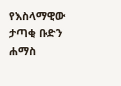የእስላማዊው ታጣቂ ቡድን ሐማስ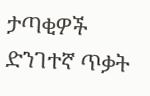ታጣቂዎች ድንገተኛ ጥቃት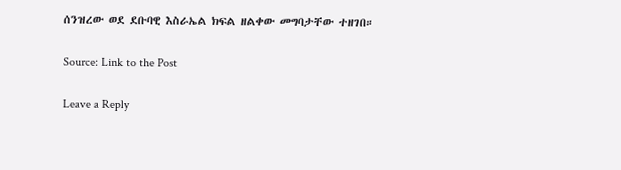ሰንዝረው ወደ ደቡባዊ እስራኤል ክፍል ዘልቀው መግባታቸው ተዘገበ።

Source: Link to the Post

Leave a Reply